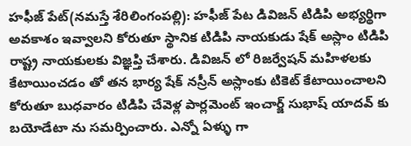హఫీజ్ పేట్(నమస్తే శేరిలింగంపల్లి): హఫీజ్ పేట డివిజన్ టిడిపి అభ్యర్థిగా అవకాశం ఇవ్వాలని కోరుతూ స్థానిక టిడిపి నాయకుడు షేక్ అస్లాం టిడిపి రాష్ట్ర నాయకులకు విజ్ఞప్తి చేశారు. డివిజన్ లో రిజర్వేషన్ మహిళలకు కేటాయించడం తో తన భార్య షేక్ నస్రీన్ అస్లాంకు టికెట్ కేటాయించాలని కోరుతూ బుధవారం టిడిపి చేవెళ్ల పార్లమెంట్ ఇంచార్జ్ సుభాష్ యాదవ్ కు బయోడేటా ను సమర్పించారు. ఎన్నో ఏళ్ళు గా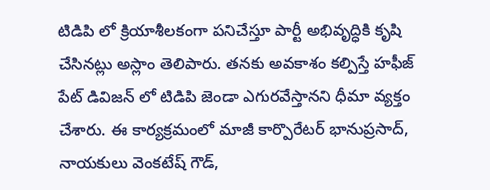టిడిపి లో క్రియాశీలకంగా పనిచేస్తూ పార్టీ అభివృద్ధికి కృషి చేసినట్లు అస్లాం తెలిపారు. తనకు అవకాశం కల్పిస్తే హఫీజ్ పేట్ డివిజన్ లో టిడిపి జెండా ఎగురవేస్తానని ధీమా వ్యక్తం చేశారు. ఈ కార్యక్రమంలో మాజీ కార్పొరేటర్ భానుప్రసాద్, నాయకులు వెంకటేష్ గౌడ్,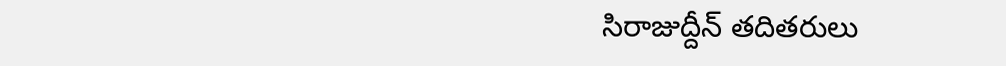సిరాజుద్దీన్ తదితరులు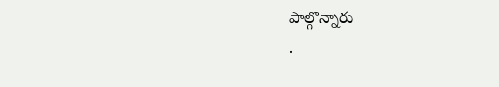పాల్గొన్నారు
.